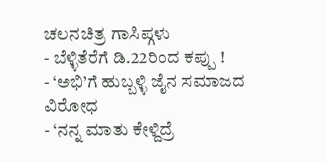ಚಲನಚಿತ್ರ ಗಾಸಿಪ್ಗಳು
- ಬೆಳ್ಳಿತೆರೆಗೆ ಡಿ.22ರಿಂದ ಕಪ್ಪು !
- ‘ಅಭಿ’ಗೆ ಹುಬ್ಬಳ್ಳಿ ಜೈನ ಸಮಾಜದ ವಿರೋಧ
- ‘ನನ್ನ ಮಾತು ಕೇಳ್ದಿದ್ರೆ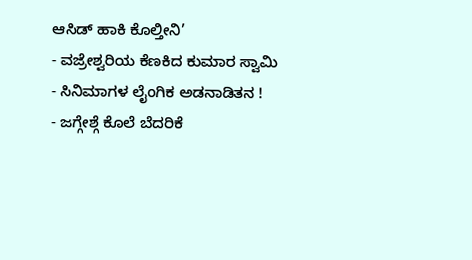ಆಸಿಡ್ ಹಾಕಿ ಕೊಲ್ತೀನಿ’
- ವಜ್ರೇಶ್ವರಿಯ ಕೆಣಕಿದ ಕುಮಾರ ಸ್ವಾಮಿ
- ಸಿನಿಮಾಗಳ ಲೈಂಗಿಕ ಅಡನಾಡಿತನ !
- ಜಗ್ಗೇಶ್ಗೆ ಕೊಲೆ ಬೆದರಿಕೆ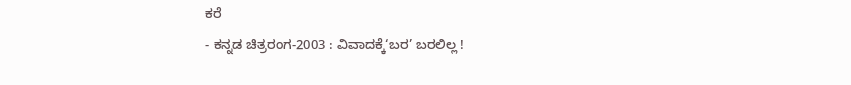ಕರೆ
- ಕನ್ನಡ ಚಿತ್ರರಂಗ-2003 : ವಿವಾದಕ್ಕೆ‘ಬರ’ ಬರಲಿಲ್ಲ !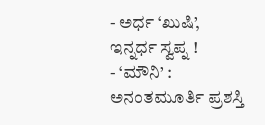- ಅರ್ಧ ‘ಖುಷಿ’, ಇನ್ನರ್ಧ ಸ್ವಪ್ನ !
- ‘ಮೌನಿ’ : ಅನಂತಮೂರ್ತಿ ಪ್ರಶಸ್ತಿ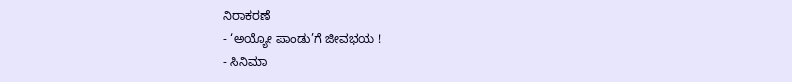ನಿರಾಕರಣೆ
- ‘ಅಯ್ಯೋ ಪಾಂಡು’ಗೆ ಜೀವಭಯ !
- ಸಿನಿಮಾ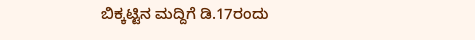ಬಿಕ್ಕಟ್ಟಿನ ಮದ್ದಿಗೆ ಡಿ.17ರಂದು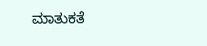ಮಾತುಕತೆ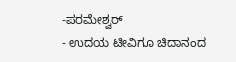-ಪರಮೇಶ್ವರ್
- ಉದಯ ಟೀವಿಗೂ ಚಿದಾನಂದ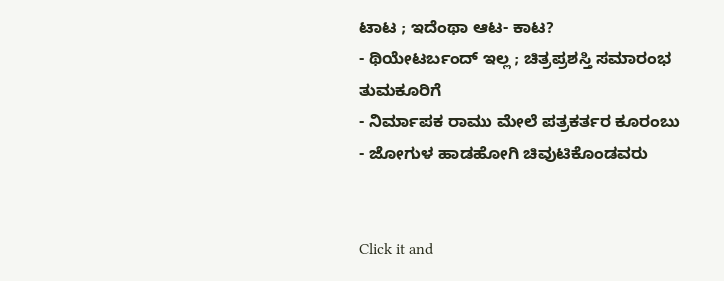ಟಾಟ ; ಇದೆಂಥಾ ಆಟ- ಕಾಟ?
- ಥಿಯೇಟರ್ಬಂದ್ ಇಲ್ಲ ; ಚಿತ್ರಪ್ರಶಸ್ತಿ ಸಮಾರಂಭ ತುಮಕೂರಿಗೆ
- ನಿರ್ಮಾಪಕ ರಾಮು ಮೇಲೆ ಪತ್ರಕರ್ತರ ಕೂರಂಬು
- ಜೋಗುಳ ಹಾಡಹೋಗಿ ಚಿವುಟಿಕೊಂಡವರು


Click it and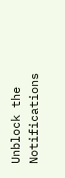Unblock the Notifications